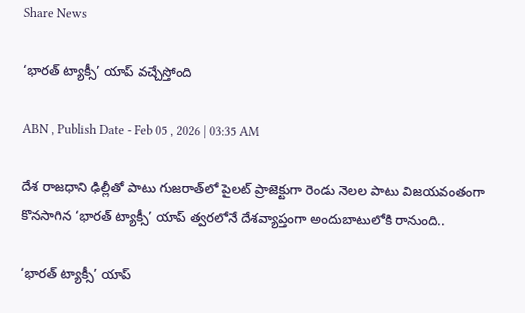Share News

‘భారత్‌ ట్యాక్సీ’ యాప్‌ వచ్చేస్తోంది

ABN , Publish Date - Feb 05 , 2026 | 03:35 AM

దేశ రాజధాని ఢిల్లీతో పాటు గుజరాత్‌లో పైలట్‌ ప్రాజెక్టుగా రెండు నెలల పాటు విజయవంతంగా కొనసాగిన ‘భారత్‌ ట్యాక్సీ’ యాప్‌ త్వరలోనే దేశవ్యాప్తంగా అందుబాటులోకి రానుంది..

‘భారత్‌ ట్యాక్సీ’ యాప్‌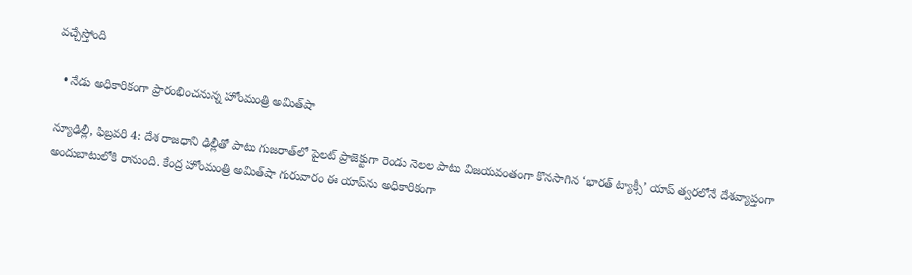వచ్చేస్తోంది

  • నేడు అధికారికంగా ప్రారంభించనున్న హోంమంత్రి అమిత్‌షా

న్యూఢిల్లీ, ఫిబ్రవరి 4: దేశ రాజధాని ఢిల్లీతో పాటు గుజరాత్‌లో పైలట్‌ ప్రాజెక్టుగా రెండు నెలల పాటు విజయవంతంగా కొనసాగిన ‘భారత్‌ ట్యాక్సీ’ యాప్‌ త్వరలోనే దేశవ్యాప్తంగా అందుబాటులోకి రానుంది. కేంద్ర హోంమంత్రి అమిత్‌షా గురువారం ఈ యాప్‌ను అధికారికంగా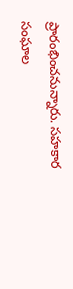ప్రారంభించనున్నారు. సహకార సంఘాల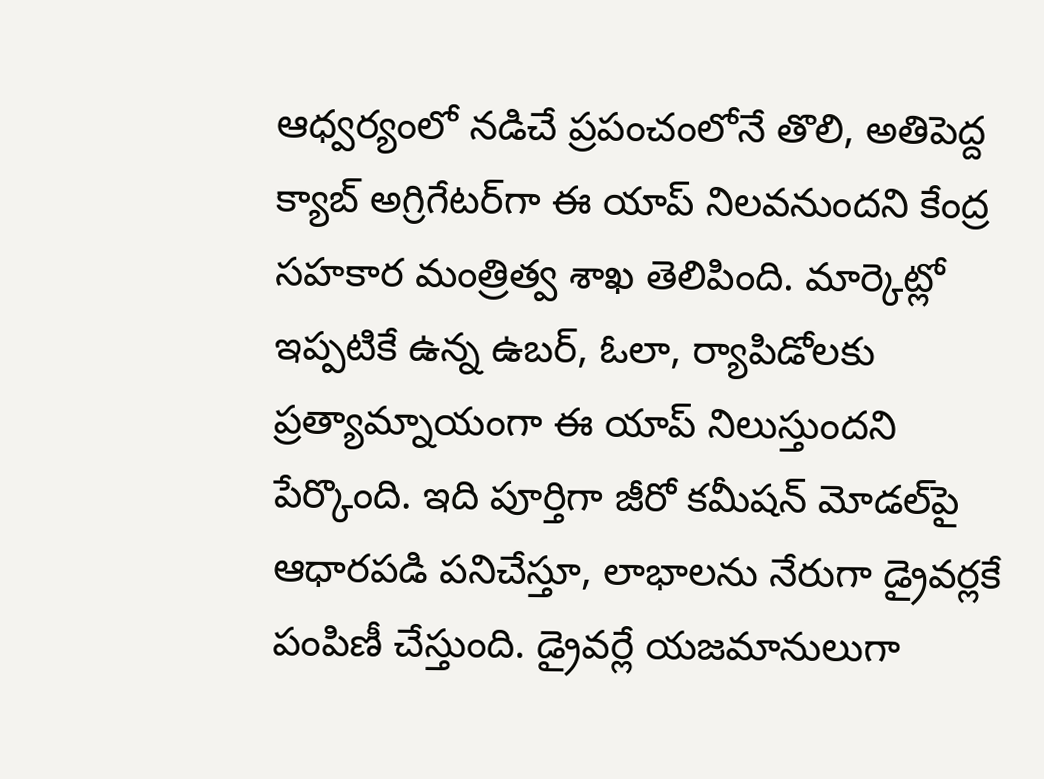ఆధ్వర్యంలో నడిచే ప్రపంచంలోనే తొలి, అతిపెద్ద క్యాబ్‌ అగ్రిగేటర్‌గా ఈ యాప్‌ నిలవనుందని కేంద్ర సహకార మంత్రిత్వ శాఖ తెలిపింది. మార్కెట్లో ఇప్పటికే ఉన్న ఉబర్‌, ఓలా, ర్యాపిడోలకు ప్రత్యామ్నాయంగా ఈ యాప్‌ నిలుస్తుందని పేర్కొంది. ఇది పూర్తిగా జీరో కమీషన్‌ మోడల్‌పై ఆధారపడి పనిచేస్తూ, లాభాలను నేరుగా డ్రైవర్లకే పంపిణీ చేస్తుంది. డ్రైవర్లే యజమానులుగా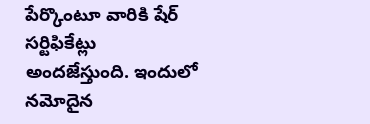పేర్కొంటూ వారికి షేర్‌ సర్టిఫికేట్లు అందజేస్తుంది. ఇందులో నమోదైన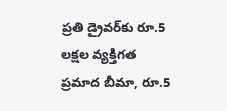ప్రతి డ్రైవర్‌కు రూ.5 లక్షల వ్యక్తిగత ప్రమాద బీమా, రూ.5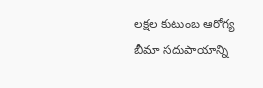లక్షల కుటుంబ ఆరోగ్య బీమా సదుపాయాన్ని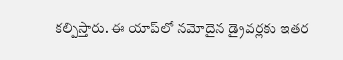కల్పిస్తారు. ఈ యాప్‌లో నమోదైన డ్రైవర్లకు ఇతర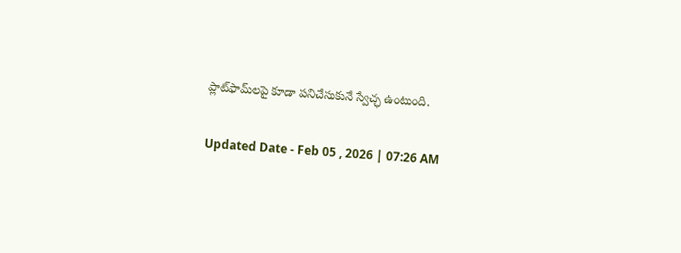ప్లాట్‌ఫామ్‌లపై కూడా పనిచేసుకునే స్వేచ్ఛ ఉంటుంది.

Updated Date - Feb 05 , 2026 | 07:26 AM